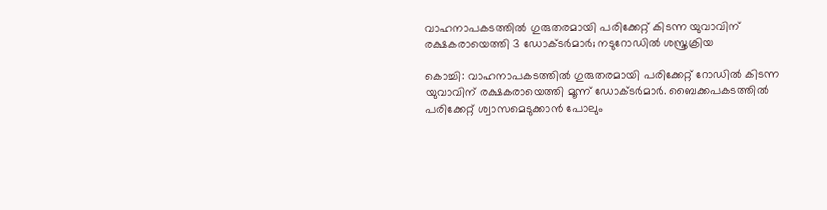വാഹനാപകടത്തില്‍ ഗുരുതരമായി പരിക്കേറ്റ് കിടന്ന യുവാവിന് രക്ഷകരായെത്തി 3 ഡോക്ടര്‍മാര്‍; നടുറോഡില്‍ ശസ്ത്രക്രിയ

കൊച്ചി: വാഹനാപകടത്തില്‍ ഗുരുതരമായി പരിക്കേറ്റ് റോഡില്‍ കിടന്ന യുവാവിന് രക്ഷകരായെത്തി മൂന്ന് ഡോക്ടര്‍മാര്‍. ബൈക്കപകടത്തില്‍ പരിക്കേറ്റ് ശ്വാസമെടുക്കാന്‍ പോലും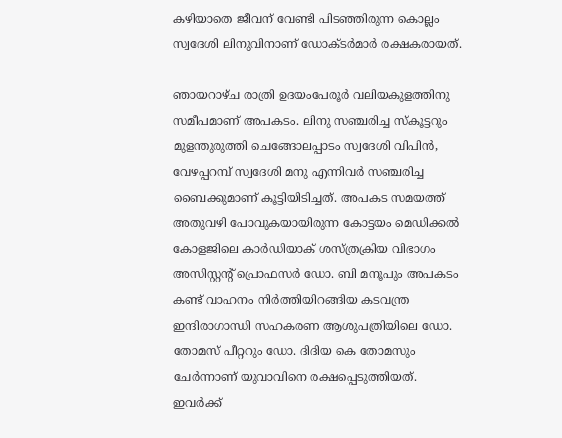കഴിയാതെ ജീവന് വേണ്ടി പിടഞ്ഞിരുന്ന കൊല്ലം സ്വദേശി ലിനുവിനാണ് ഡോക്ടര്‍മാര്‍ രക്ഷകരായത്.

ഞായറാഴ്ച രാത്രി ഉദയംപേരൂര്‍ വലിയകുളത്തിനു സമീപമാണ് അപകടം. ലിനു സഞ്ചരിച്ച സ്‌കൂട്ടറും മുളന്തുരുത്തി ചെങ്ങോലപ്പാടം സ്വദേശി വിപിന്‍, വേഴപ്പറമ്പ് സ്വദേശി മനു എന്നിവര്‍ സഞ്ചരിച്ച ബൈക്കുമാണ് കൂട്ടിയിടിച്ചത്. അപകട സമയത്ത് അതുവഴി പോവുകയായിരുന്ന കോട്ടയം മെഡിക്കല്‍ കോളജിലെ കാര്‍ഡിയാക് ശസ്ത്രക്രിയ വിഭാഗം അസിസ്റ്റന്റ് പ്രൊഫസര്‍ ഡോ. ബി മനൂപും അപകടം കണ്ട് വാഹനം നിര്‍ത്തിയിറങ്ങിയ കടവന്ത്ര ഇന്ദിരാഗാന്ധി സഹകരണ ആശുപത്രിയിലെ ഡോ. തോമസ് പീറ്ററും ഡോ. ദിദിയ കെ തോമസും ചേര്‍ന്നാണ് യുവാവിനെ രക്ഷപ്പെടുത്തിയത്. ഇവര്‍ക്ക്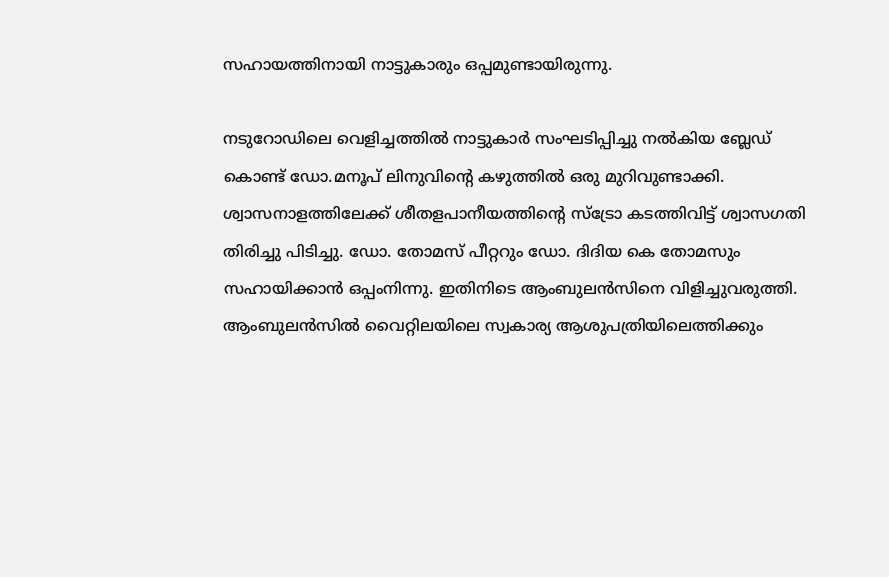സഹായത്തിനായി നാട്ടുകാരും ഒപ്പമുണ്ടായിരുന്നു.

നടുറോഡിലെ വെളിച്ചത്തില്‍ നാട്ടുകാര്‍ സംഘടിപ്പിച്ചു നല്‍കിയ ബ്ലേഡ് കൊണ്ട് ഡോ.മനൂപ് ലിനുവിന്റെ കഴുത്തില്‍ ഒരു മുറിവുണ്ടാക്കി. ശ്വാസനാളത്തിലേക്ക് ശീതളപാനീയത്തിന്റെ സ്ട്രോ കടത്തിവിട്ട് ശ്വാസഗതി തിരിച്ചു പിടിച്ചു. ഡോ. തോമസ് പീറ്ററും ഡോ. ദിദിയ കെ തോമസും സഹായിക്കാന്‍ ഒപ്പംനിന്നു. ഇതിനിടെ ആംബുലന്‍സിനെ വിളിച്ചുവരുത്തി. ആംബുലന്‍സില്‍ വൈറ്റിലയിലെ സ്വകാര്യ ആശുപത്രിയിലെത്തിക്കും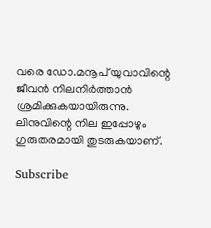വരെ ഡോ.മനൂപ് യുവാവിന്റെ ജീവന്‍ നിലനിര്‍ത്താന്‍ ശ്രമിക്കുകയായിരുന്നു. ലിനുവിന്റെ നില ഇപ്പോഴും ഗുരുതരമായി തുടരുകയാണ്.

Subscribe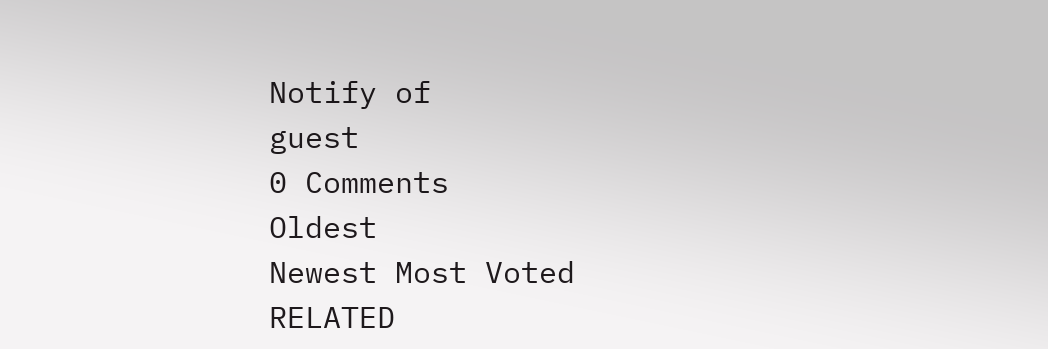Notify of
guest
0 Comments
Oldest
Newest Most Voted
RELATED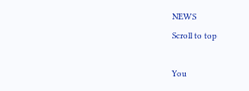NEWS
Scroll to top

You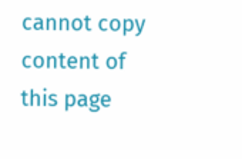cannot copy content of this page